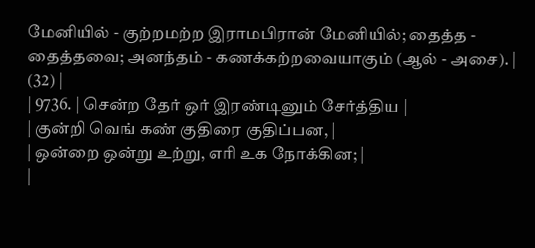மேனியில் - குற்றமற்ற இராமபிரான் மேனியில்; தைத்த - தைத்தவை; அனந்தம் - கணக்கற்றவையாகும் (ஆல் - அசை). |
(32) |
| 9736. | சென்ற தேர் ஒர் இரண்டினும் சேர்த்திய |
| குன்றி வெங் கண் குதிரை குதிப்பன, |
| ஒன்றை ஒன்று உற்று, எரி உக நோக்கின; |
|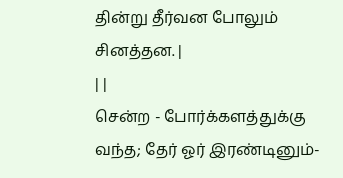தின்று தீர்வன போலும் சினத்தன. |
| |
சென்ற - போர்க்களத்துக்கு வந்த; தேர் ஓர் இரண்டினும்-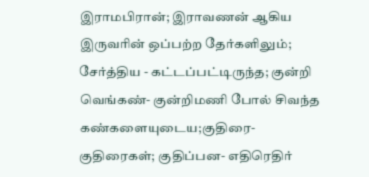இராமபிரான்; இராவணன் ஆகிய இருவரின் ஒப்பற்ற தேர்களிலும்; சேர்த்திய - கட்டப்பட்டிருந்த; குன்றி வெங்கண்- குன்றிமணி போல் சிவந்த கண்களையுடைய;குதிரை- குதிரைகள்; குதிப்பன- எதிரெதிர்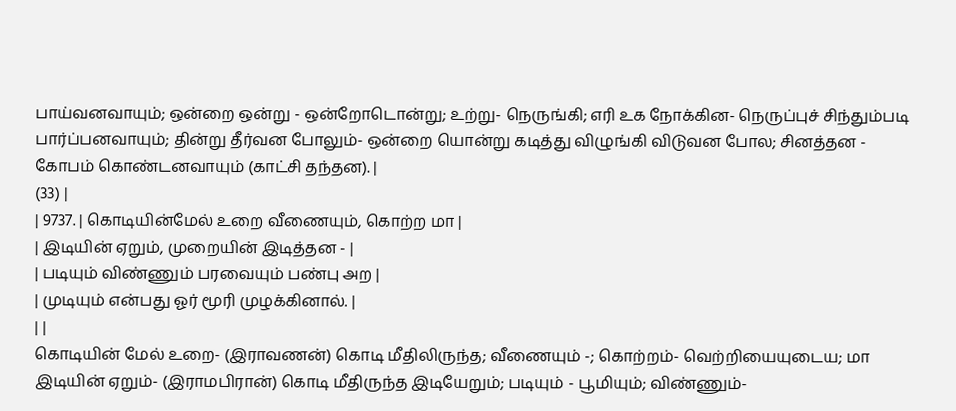பாய்வனவாயும்; ஒன்றை ஒன்று - ஒன்றோடொன்று; உற்று- நெருங்கி; எரி உக நோக்கின- நெருப்புச் சிந்தும்படி பார்ப்பனவாயும்; தின்று தீர்வன போலும்- ஒன்றை யொன்று கடித்து விழுங்கி விடுவன போல; சினத்தன - கோபம் கொண்டனவாயும் (காட்சி தந்தன). |
(33) |
| 9737. | கொடியின்மேல் உறை வீணையும், கொற்ற மா |
| இடியின் ஏறும், முறையின் இடித்தன - |
| படியும் விண்ணும் பரவையும் பண்பு அற |
| முடியும் என்பது ஓர் மூரி முழக்கினால். |
| |
கொடியின் மேல் உறை- (இராவணன்) கொடி மீதிலிருந்த; வீணையும் -; கொற்றம்- வெற்றியையுடைய; மா இடியின் ஏறும்- (இராமபிரான்) கொடி மீதிருந்த இடியேறும்; படியும் - பூமியும்; விண்ணும்-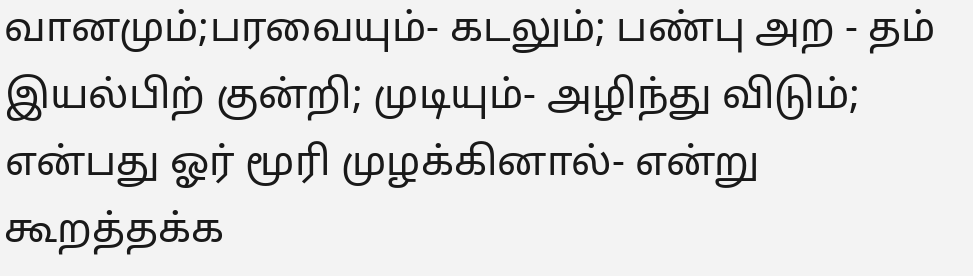வானமும்;பரவையும்- கடலும்; பண்பு அற - தம் இயல்பிற் குன்றி; முடியும்- அழிந்து விடும்; என்பது ஓர் மூரி முழக்கினால்- என்று கூறத்தக்க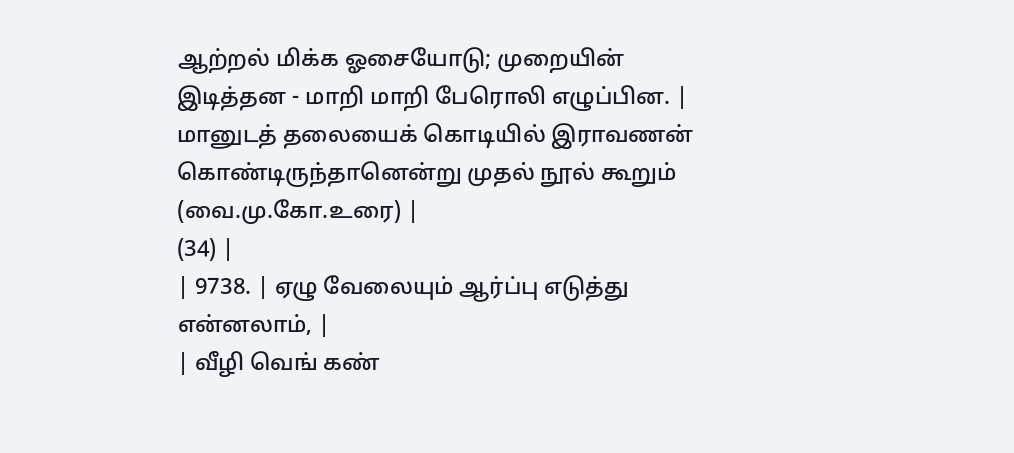ஆற்றல் மிக்க ஓசையோடு; முறையின் இடித்தன - மாறி மாறி பேரொலி எழுப்பின. |
மானுடத் தலையைக் கொடியில் இராவணன் கொண்டிருந்தானென்று முதல் நூல் கூறும் (வை.மு.கோ.உரை) |
(34) |
| 9738. | ஏழு வேலையும் ஆர்ப்பு எடுத்து என்னலாம், |
| வீழி வெங் கண்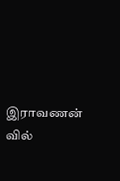இராவணன் வில்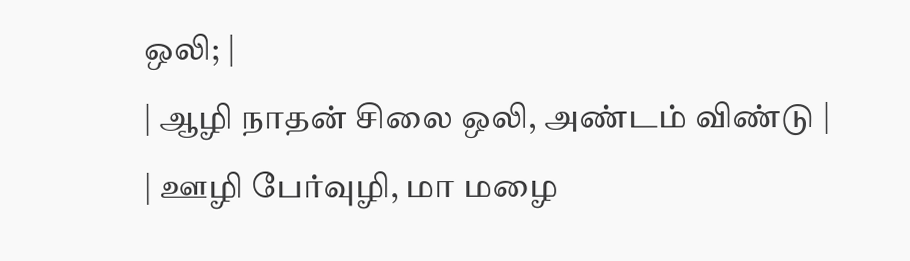ஒலி; |
| ஆழி நாதன் சிலை ஒலி, அண்டம் விண்டு |
| ஊழி பேர்வுழி, மா மழை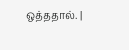ஒத்ததால். |